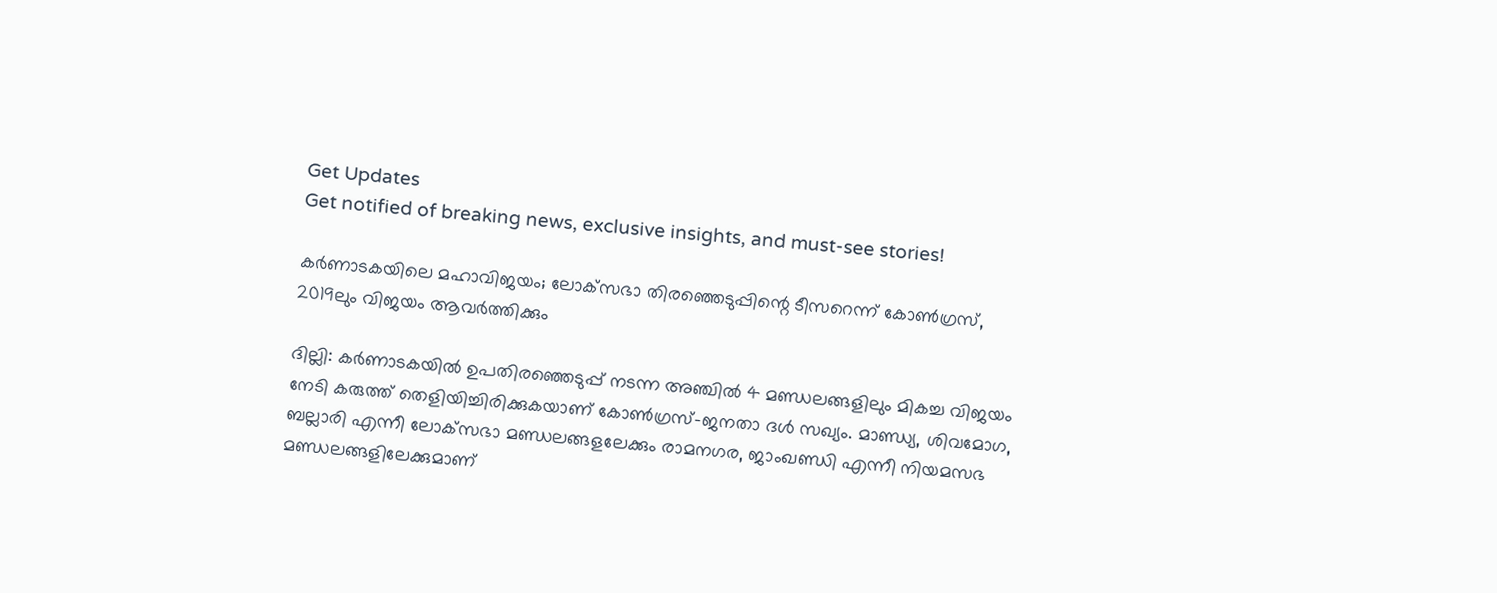Get Updates
Get notified of breaking news, exclusive insights, and must-see stories!

കര്‍ണാടകയിലെ മഹാവിജയം; ലോക്‌സഭാ തിരഞ്ഞെടുപ്പിന്റെ ടീസറെന്ന് കോണ്‍ഗ്രസ്, 2019ലും വിജയം ആവര്‍ത്തിക്കും

ദില്ലി: കര്‍ണാടകയില്‍ ഉപതിരഞ്ഞെടുപ്പ് നടന്ന അഞ്ചില്‍ 4 മണ്ഡലങ്ങളിലും മികച്ച വിജയം നേടി കരുത്ത് തെളിയിച്ചിരിക്കുകയാണ് കോണ്‍ഗ്രസ്-ജനതാ ദള്‍ സഖ്യം. മാണ്ഡ്യ, ശിവമോഗ, ബല്ലാരി എന്നീ ലോക്‌സഭാ മണ്ഡലങ്ങളലേക്കും രാമനഗര, ജാംഖണ്ഡി എന്നീ നിയമസഭ മണ്ഡലങ്ങളിലേക്കുമാണ്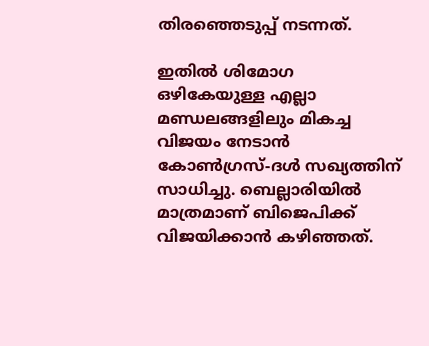തിരഞ്ഞെടുപ്പ് നടന്നത്.

ഇതില്‍ ശിമോഗ ഒഴികേയുള്ള എല്ലാ മണ്ഡലങ്ങളിലും മികച്ച വിജയം നേടാന്‍ കോണ്‍ഗ്രസ്-ദള്‍ സഖ്യത്തിന് സാധിച്ചു. ബെല്ലാരിയില്‍ മാത്രമാണ് ബിജെപിക്ക് വിജയിക്കാന്‍ കഴിഞ്ഞത്.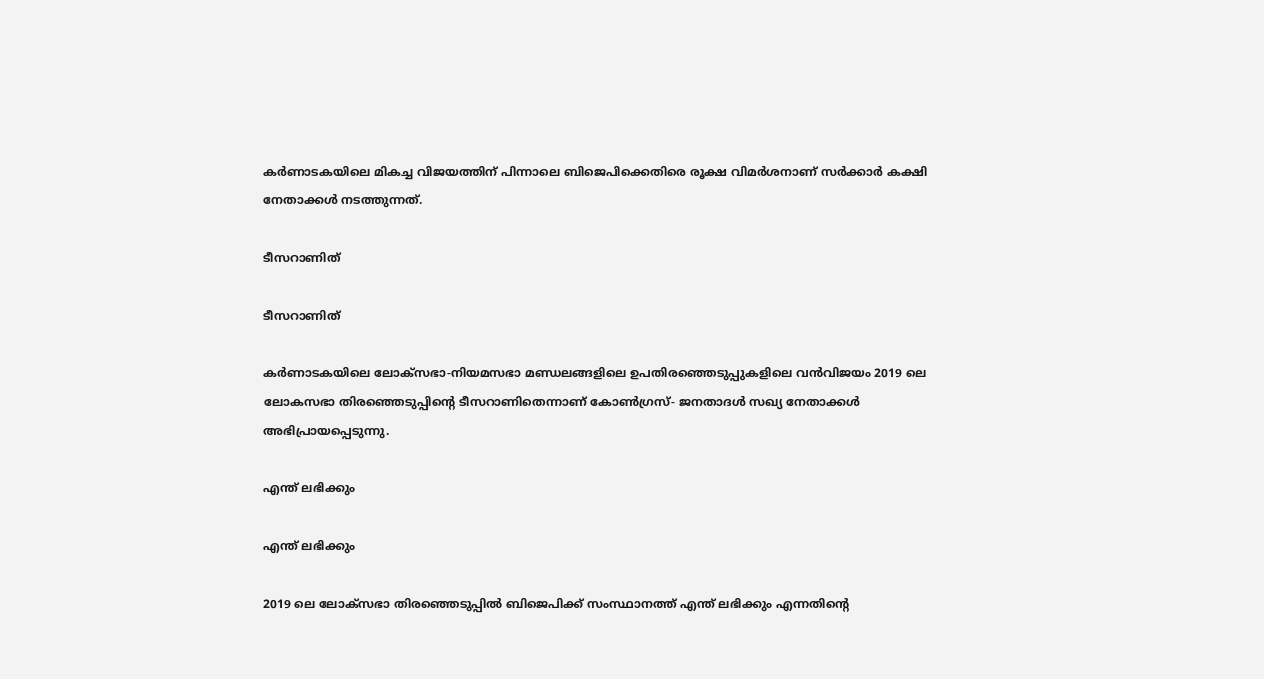കര്‍ണാടകയിലെ മികച്ച വിജയത്തിന് പിന്നാലെ ബിജെപിക്കെതിരെ രൂക്ഷ വിമര്‍ശനാണ് സര്‍ക്കാര്‍ കക്ഷി നേതാക്കള്‍ നടത്തുന്നത്.

ടീസറാണിത്

ടീസറാണിത്

കര്‍ണാടകയിലെ ലോക്‌സഭാ-നിയമസഭാ മണ്ഡലങ്ങളിലെ ഉപതിരഞ്ഞെടുപ്പുകളിലെ വന്‍വിജയം 2019 ലെ ലോകസഭാ തിരഞ്ഞെടുപ്പിന്റെ ടീസറാണിതെന്നാണ് കോണ്‍ഗ്രസ്- ജനതാദള്‍ സഖ്യ നേതാക്കള്‍ അഭിപ്രായപ്പെടുന്നു.

എന്ത് ലഭിക്കും

എന്ത് ലഭിക്കും

2019 ലെ ലോക്‌സഭാ തിരഞ്ഞെടുപ്പില്‍ ബിജെപിക്ക് സംസ്ഥാനത്ത് എന്ത് ലഭിക്കും എന്നതിന്റെ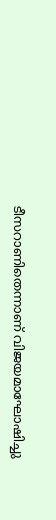ടീസറാണിതെന്നാണ് വിജയമാഘോഷിച്ചു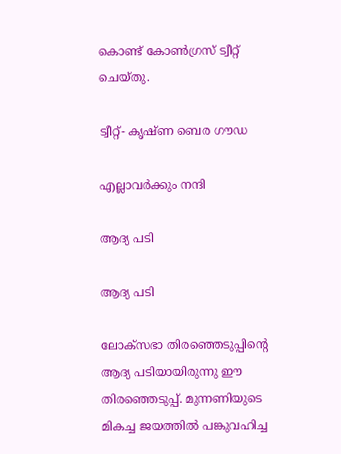കൊണ്ട് കോണ്‍ഗ്രസ് ട്വീറ്റ് ചെയ്തു.

ട്വീറ്റ്- കൃഷ്ണ ബെര ഗൗഡ

എല്ലാവര്‍ക്കും നന്ദി

ആദ്യ പടി

ആദ്യ പടി

ലോക്‌സഭാ തിരഞ്ഞെടുപ്പിന്റെ ആദ്യ പടിയായിരുന്നു ഈ തിരഞ്ഞെടുപ്പ്. മുന്നണിയുടെ മികച്ച ജയത്തില്‍ പങ്കുവഹിച്ച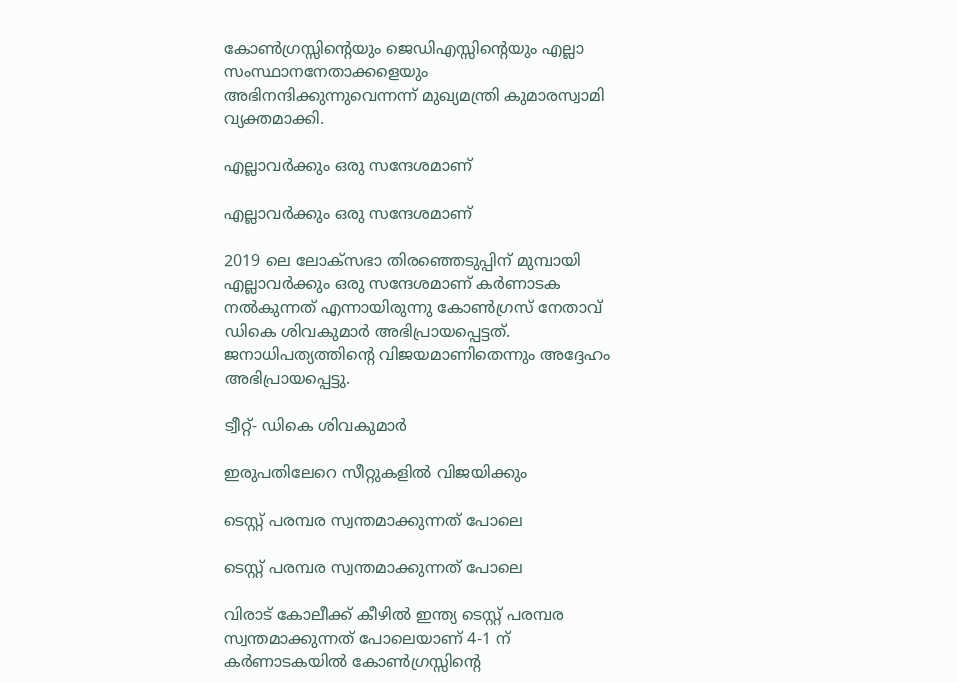കോണ്‍ഗ്രസ്സിന്റെയും ജെഡിഎസ്സിന്റെയും എല്ലാ സംസ്ഥാനനേതാക്കളെയും അഭിനന്ദിക്കുന്നുവെന്നന്ന് മുഖ്യമന്ത്രി കുമാരസ്വാമി വ്യക്തമാക്കി.

എല്ലാവര്‍ക്കും ഒരു സന്ദേശമാണ്

എല്ലാവര്‍ക്കും ഒരു സന്ദേശമാണ്

2019 ലെ ലോക്‌സഭാ തിരഞ്ഞെടുപ്പിന് മുമ്പായി എല്ലാവര്‍ക്കും ഒരു സന്ദേശമാണ് കര്‍ണാടക നല്‍കുന്നത് എന്നായിരുന്നു കോണ്‍ഗ്രസ് നേതാവ് ഡികെ ശിവകുമാര്‍ അഭിപ്രായപ്പെട്ടത്. ജനാധിപത്യത്തിന്റെ വിജയമാണിതെന്നും അദ്ദേഹം അഭിപ്രായപ്പെട്ടു.

ട്വീറ്റ്- ഡികെ ശിവകുമാര്‍

ഇരുപതിലേറെ സീറ്റുകളില്‍ വിജയിക്കും

ടെസ്റ്റ് പരമ്പര സ്വന്തമാക്കുന്നത് പോലെ

ടെസ്റ്റ് പരമ്പര സ്വന്തമാക്കുന്നത് പോലെ

വിരാട് കോലീക്ക് കീഴില്‍ ഇന്ത്യ ടെസ്റ്റ് പരമ്പര സ്വന്തമാക്കുന്നത് പോലെയാണ് 4-1 ന് കര്‍ണാടകയില്‍ കോണ്‍ഗ്രസ്സിന്റെ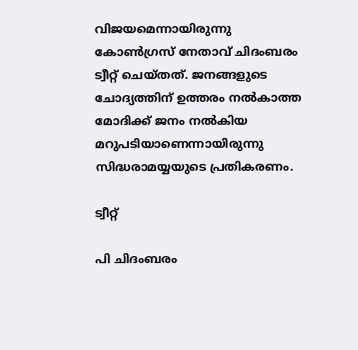വിജയമെന്നായിരുന്നു കോണ്‍ഗ്രസ് നേതാവ് ചിദംബരം ട്വീറ്റ് ചെയ്തത്. ജനങ്ങളുടെ ചോദ്യത്തിന് ഉത്തരം നല്‍കാത്ത മോദിക്ക് ജനം നല്‍കിയ മറുപടിയാണെന്നായിരുന്നു സിദ്ധരാമയ്യയുടെ പ്രതികരണം.

ട്വീറ്റ്

പി ചിദംബരം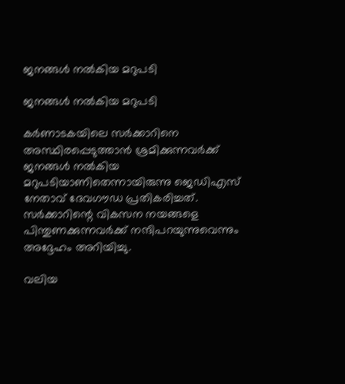ജനങ്ങള്‍ നല്‍കിയ മറുപടി

ജനങ്ങള്‍ നല്‍കിയ മറുപടി

കര്‍ണാടകയിലെ സര്‍ക്കാറിനെ അസ്ഥിരപ്പെടുത്താന്‍ ശ്രമിക്കുന്നവര്‍ക്ക് ജനങ്ങള്‍ നല്‍കിയ മറുപടിയാണിതെന്നായിരുന്നു ജെഡിഎസ് നേതാവ് ദേവഗൗഡ പ്രതികരിച്ചത്. സര്‍ക്കാറിന്റെ വികസന നയങ്ങളെ പിന്തുണക്കുന്നവര്‍ക്ക് നന്ദിപറയുന്നുവെന്നും അദ്ദേഹം അറിയിച്ചു.

വലിയ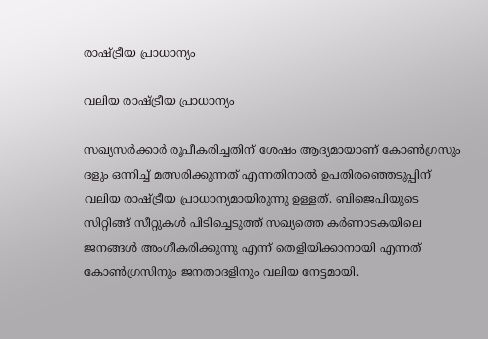രാഷ്ട്രീയ പ്രാധാന്യം

വലിയ രാഷ്ട്രീയ പ്രാധാന്യം

സഖ്യസര്‍ക്കാര്‍ രൂപീകരിച്ചതിന് ശേഷം ആദ്യമായാണ് കോണ്‍ഗ്രസും ദളും ഒന്നിച്ച് മത്സരിക്കുന്നത് എന്നതിനാല്‍ ഉപതിരഞ്ഞെടുപ്പിന് വലിയ രാഷ്ട്രീയ പ്രാധാന്യമായിരുന്നു ഉള്ളത്. ബിജെപിയുടെ സിറ്റിങ്ങ് സീറ്റുകള്‍ പിടിച്ചെടുത്ത് സഖ്യത്തെ കര്‍ണാടകയിലെ ജനങ്ങള്‍ അംഗീകരിക്കുന്നു എന്ന് തെളിയിക്കാനായി എന്നത് കോണ്‍ഗ്രസിനും ജനതാദളിനും വലിയ നേട്ടമായി.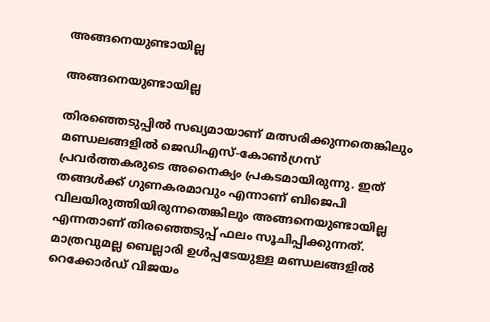അങ്ങനെയുണ്ടായില്ല

അങ്ങനെയുണ്ടായില്ല

തിരഞ്ഞെടുപ്പില്‍ സഖ്യമായാണ് മത്സരിക്കുന്നതെങ്കിലും മണ്ഡലങ്ങളില്‍ ജെഡിഎസ്-കോണ്‍ഗ്രസ് പ്രവര്‍ത്തകരുടെ അനൈക്യം പ്രകടമായിരുന്നു. ഇത് തങ്ങള്‍ക്ക് ഗുണകരമാവും എന്നാണ് ബിജെപി വിലയിരുത്തിയിരുന്നതെങ്കിലും അങ്ങനെയുണ്ടായില്ല എന്നതാണ് തിരഞ്ഞെടുപ്പ് ഫലം സൂചിപ്പിക്കുന്നത്. മാത്രവുമല്ല ബെല്ലാരി ഉള്‍പ്പടേയുള്ള മണ്ഡലങ്ങളില്‍ റെക്കോര്‍ഡ് വിജയം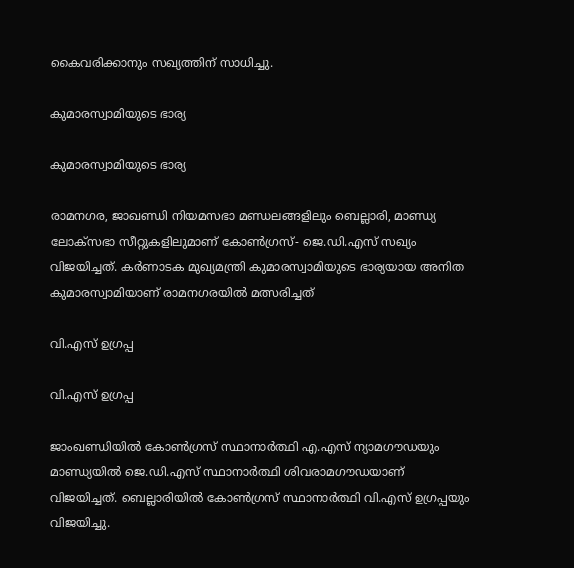കൈവരിക്കാനും സഖ്യത്തിന് സാധിച്ചു.

കുമാരസ്വാമിയുടെ ഭാര്യ

കുമാരസ്വാമിയുടെ ഭാര്യ

രാമനഗര, ജാഖണ്ഡി നിയമസഭാ മണ്ഡലങ്ങളിലും ബെല്ലാരി, മാണ്ഡ്യ ലോക്സഭാ സീറ്റുകളിലുമാണ് കോണ്‍ഗ്രസ്- ജെ.ഡി.എസ് സഖ്യം വിജയിച്ചത്. കര്‍ണാടക മുഖ്യമന്ത്രി കുമാരസ്വാമിയുടെ ഭാര്യയായ അനിത കുമാരസ്വാമിയാണ് രാമനഗരയില്‍ മത്സരിച്ചത്

വി.എസ് ഉഗ്രപ്പ

വി.എസ് ഉഗ്രപ്പ

ജാംഖണ്ഡിയില്‍ കോണ്‍ഗ്രസ് സ്ഥാനാര്‍ത്ഥി എ.എസ് ന്യാമഗൗഡയും മാണ്ഡ്യയില്‍ ജെ.ഡി.എസ് സ്ഥാനാര്‍ത്ഥി ശിവരാമഗൗഡയാണ് വിജയിച്ചത്. ബെല്ലാരിയില്‍ കോണ്‍ഗ്രസ് സ്ഥാനാര്‍ത്ഥി വി.എസ് ഉഗ്രപ്പയും വിജയിച്ചു.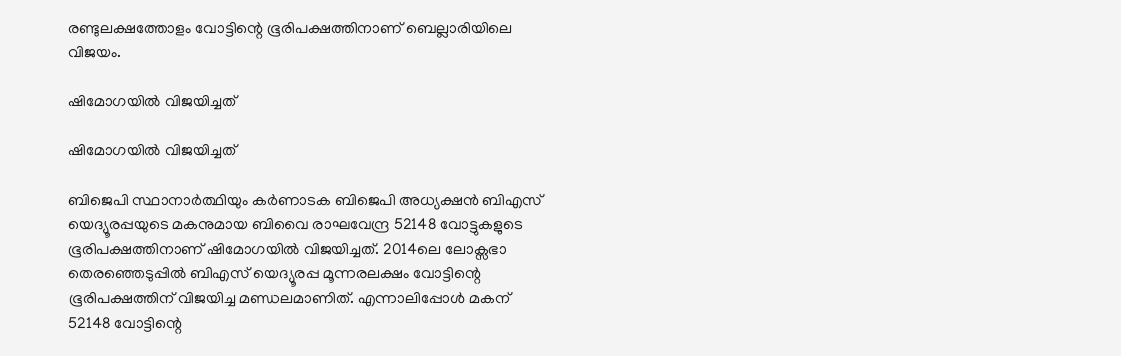രണ്ടുലക്ഷത്തോളം വോട്ടിന്റെ ഭൂരിപക്ഷത്തിനാണ് ബെല്ലാരിയിലെ വിജയം.

ഷിമോഗയില്‍ വിജയിച്ചത്

ഷിമോഗയില്‍ വിജയിച്ചത്

ബിജെപി സ്ഥാനാര്‍ത്ഥിയും കര്‍ണാടക ബിജെപി അധ്യക്ഷന്‍ ബിഎസ് യെദ്യൂരപ്പയുടെ മകനുമായ ബിവൈ രാഘവേന്ദ്ര 52148 വോട്ടുകളുടെ ഭൂരിപക്ഷത്തിനാണ് ഷിമോഗയില്‍ വിജയിച്ചത്. 2014ലെ ലോക്സഭാ തെരഞ്ഞെടുപ്പില്‍ ബിഎസ് യെദ്യൂരപ്പ മൂന്നരലക്ഷം വോട്ടിന്റെ ഭൂരിപക്ഷത്തിന് വിജയിച്ച മണ്ഡലമാണിത്. എന്നാലിപ്പോള്‍ മകന് 52148 വോട്ടിന്റെ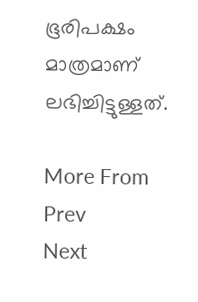ഭൂരിപക്ഷം മാത്രമാണ് ലഭിച്ചിട്ടുള്ളത്.

More From
Prev
Next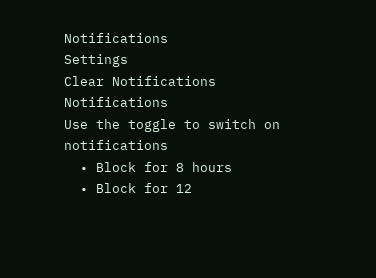Notifications
Settings
Clear Notifications
Notifications
Use the toggle to switch on notifications
  • Block for 8 hours
  • Block for 12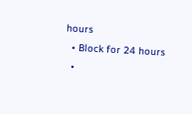hours
  • Block for 24 hours
  •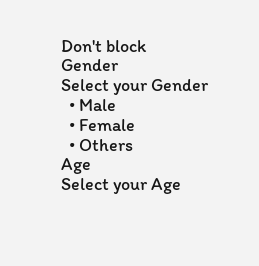Don't block
Gender
Select your Gender
  • Male
  • Female
  • Others
Age
Select your Age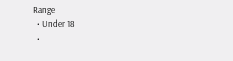Range
  • Under 18
  •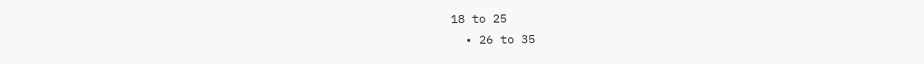18 to 25
  • 26 to 35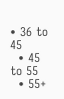• 36 to 45
  • 45 to 55
  • 55+